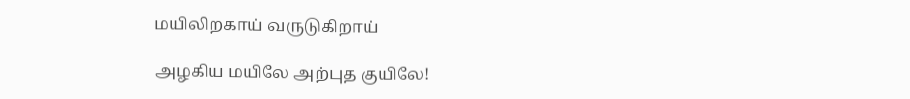மயிலிறகாய் வருடுகிறாய்

அழகிய மயிலே அற்புத குயிலே!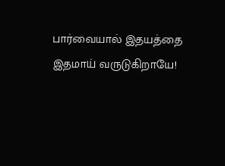பார்வையால் இதயத்தை இதமாய் வருடுகிறாயே!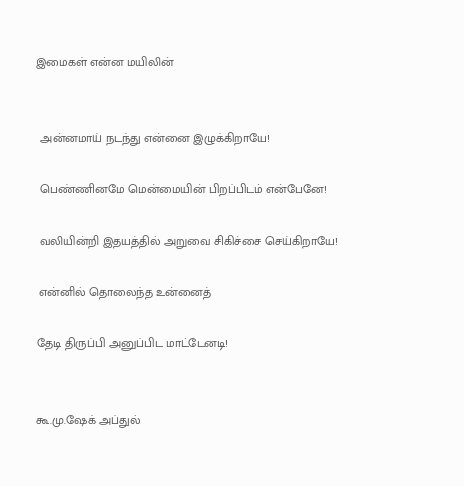இமைகள் என்ன மயிலின்


 அன்னமாய் நடந்து என்னை இழுக்கிறாயே!

 பெண்ணினமே மென்மையின் பிறப்பிடம் என்பேனே!

 வலியின்றி இதயத்தில் அறுவை சிகிச்சை செய்கிறாயே!

 என்னில் தொலைந்த உன்னைத்

தேடி திருப்பி அனுப்பிட மாட்டேனடி!


கூ.மு.ஷேக் அப்துல்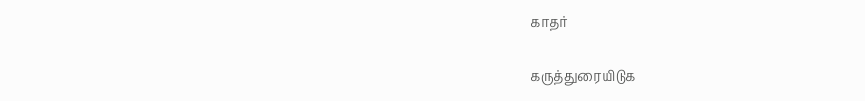காதர்

கருத்துரையிடுக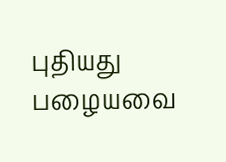புதியது பழையவை